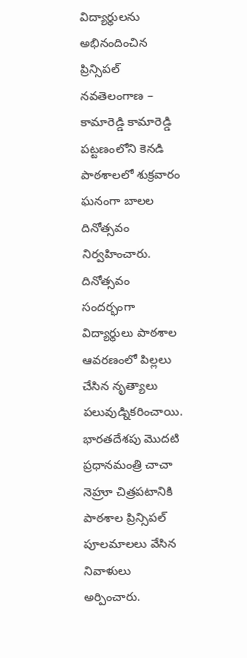విద్యార్థులను అభినందించిన ప్రిన్సిపల్ నవతెలంగాణ – కామారెడ్డి కామారెడ్డి పట్టణంలోని కెనడి పాఠశాలలో శుక్రవారం ఘనంగా బాలల దినోత్సవం నిర్వహించారు. దినోత్సవం సందర్భంగా విద్యార్థులు పాఠశాల ఆవరణంలో పిల్లలు చేసిన నృత్యాలు పలువుడ్నికరించాయి. భారతదేశపు మొదటి ప్రధానమంత్రి చాచా నెహ్రూ చిత్రపటానికి పాఠశాల ప్రిన్సిపల్ పూలమాలలు వేసిన నివాళులు అర్పించారు.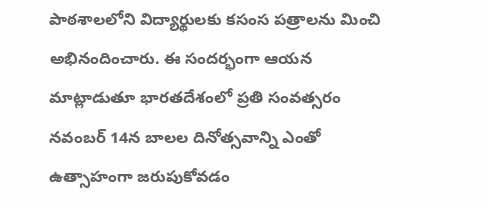పాఠశాలలోని విద్యార్థులకు కసంస పత్రాలను మించి అభినందించారు. ఈ సందర్భంగా ఆయన మాట్లాడుతూ భారతదేశంలో ప్రతి సంవత్సరం నవంబర్ 14న బాలల దినోత్సవాన్ని ఎంతో ఉత్సాహంగా జరుపుకోవడం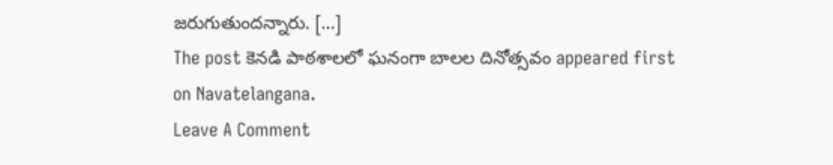జరుగుతుందన్నారు. […]
The post కెనడి పాఠశాలలో ఘనంగా బాలల దినోత్సవం appeared first on Navatelangana.
Leave A Comment